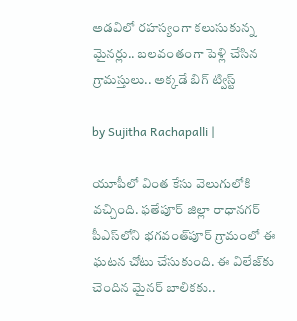అడవిలో రహస్యంగా కలుసుకున్న మైనర్లు.. బలవంతంగా పెళ్లి చేసిన గ్రామస్తులు.. అక్కడే బిగ్ ట్విస్ట్

by Sujitha Rachapalli |

యూపీలో వింత కేసు వెలుగులోకి వచ్చింది. ఫతేపూర్ జిల్లా రాధానగర్ పీఎస్‌లోని భగవంత్‌పూర్ గ్రామంలో ఈ ఘటన చోటు చేసుకుంది. ఈ విలేజ్‌కు చెందిన మైనర్ బాలికకు..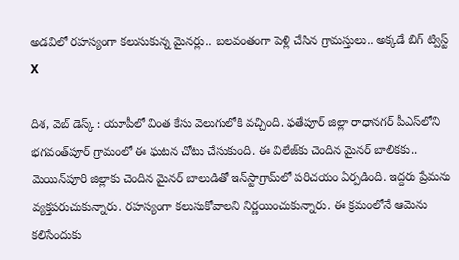అడవిలో రహస్యంగా కలుసుకున్న మైనర్లు.. బలవంతంగా పెళ్లి చేసిన గ్రామస్తులు.. అక్కడే బిగ్ ట్విస్ట్
X

దిశ, వెబ్ డెస్క్ : యూపీలో వింత కేసు వెలుగులోకి వచ్చింది. ఫతేపూర్ జిల్లా రాధానగర్ పీఎస్‌లోని భగవంత్‌పూర్ గ్రామంలో ఈ ఘటన చోటు చేసుకుంది. ఈ విలేజ్‌కు చెందిన మైనర్ బాలికకు.. మెయిన్‌పూరి జిల్లాకు చెందిన మైనర్ బాలుడితో ఇన్‌‌‌‌‌‌‌‌‌‌‌‌‌‌‌‌‌‌‌‌‌‌‌‌‌స్టాగ్రామ్‌లో పరిచయం ఏర్పడింది. ఇద్దరు ప్రేమను వ్యక్తపరుచుకున్నారు. రహస్యంగా కలుసుకోవాలని నిర్ణయించుకున్నారు. ఈ క్రమంలోనే ఆమెను కలిసేందుకు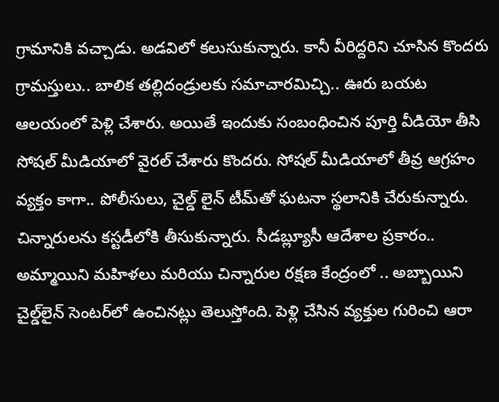గ్రామానికి వచ్చాడు. అడవిలో కలుసుకున్నారు. కానీ వీరిద్దరిని చూసిన కొందరు గ్రామస్తులు.. బాలిక తల్లిదండ్రులకు సమాచారమిచ్చి.. ఊరు బయట ఆలయంలో పెళ్లి చేశారు. అయితే ఇందుకు సంబంధించిన పూర్తి వీడియో తీసి సోషల్ మీడియాలో వైరల్ చేశారు కొందరు. సోషల్ మీడియాలో తీవ్ర ఆగ్రహం వ్యక్తం కాగా.. పోలీసులు, చైల్డ్ లైన్ టీమ్‌తో ఘటనా స్థలానికి చేరుకున్నారు. చిన్నారులను కస్టడీలోకి తీసుకున్నారు. సీడబ్ల్యూసీ ఆదేశాల ప్రకారం.. అమ్మాయిని మహిళలు మరియు చిన్నారుల రక్షణ కేంద్రంలో .. అబ్బాయిని చైల్డ్‌లైన్ సెంటర్‌లో ఉంచినట్లు తెలుస్తోంది. పెళ్లి చేసిన వ్యక్తుల గురించి ఆరా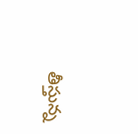తీస్తున్న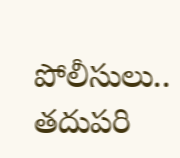పోలీసులు.. తదుపరి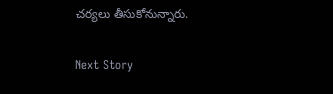చర్యలు తీసుకోనున్నారు.

Next Story